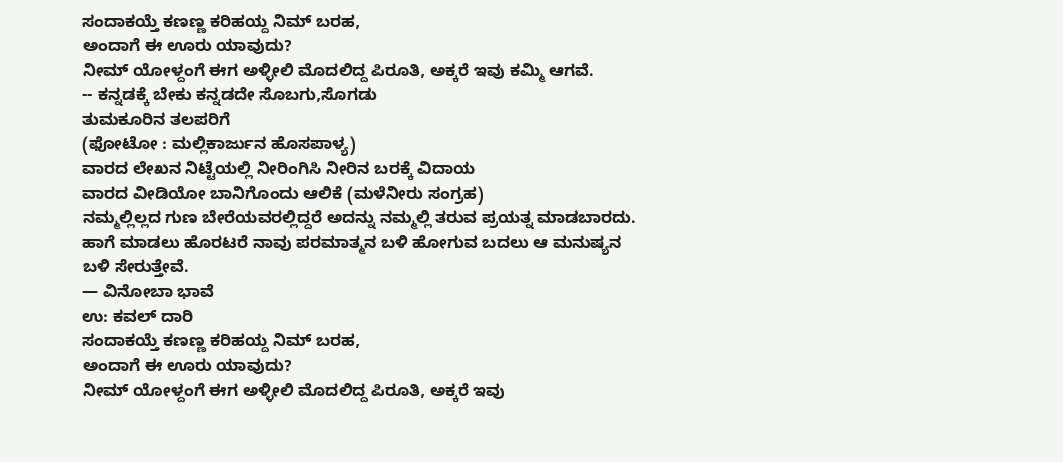ಸಂದಾಕಯ್ತೆ ಕಣಣ್ಣ ಕರಿಹಯ್ದ ನಿಮ್ ಬರಹ,
ಅಂದಾಗೆ ಈ ಊರು ಯಾವುದು?
ನೀಮ್ ಯೋಳ್ದಂಗೆ ಈಗ ಅಳ್ಳೀಲಿ ಮೊದಲಿದ್ದ ಪಿರೂತಿ, ಅಕ್ಕರೆ ಇವು ಕಮ್ಮಿ ಆಗವೆ.
-- ಕನ್ನಡಕ್ಕೆ ಬೇಕು ಕನ್ನಡದೇ ಸೊಬಗು,ಸೊಗಡು
ತುಮಕೂರಿನ ತಲಪರಿಗೆ
(ಫೋಟೋ : ಮಲ್ಲಿಕಾರ್ಜುನ ಹೊಸಪಾಳ್ಯ)
ವಾರದ ಲೇಖನ ನಿಟ್ಟೆಯಲ್ಲಿ ನೀರಿಂಗಿಸಿ ನೀರಿನ ಬರಕ್ಕೆ ವಿದಾಯ
ವಾರದ ವೀಡಿಯೋ ಬಾನಿಗೊಂದು ಆಲಿಕೆ (ಮಳೆನೀರು ಸಂಗ್ರಹ)
ನಮ್ಮಲ್ಲಿಲ್ಲದ ಗುಣ ಬೇರೆಯವರಲ್ಲಿದ್ದರೆ ಅದನ್ನು ನಮ್ಮಲ್ಲಿ ತರುವ ಪ್ರಯತ್ನ ಮಾಡಬಾರದು. ಹಾಗೆ ಮಾಡಲು ಹೊರಟರೆ ನಾವು ಪರಮಾತ್ಮನ ಬಳಿ ಹೋಗುವ ಬದಲು ಆ ಮನುಷ್ಯನ ಬಳಿ ಸೇರುತ್ತೇವೆ.
— ವಿನೋಬಾ ಭಾವೆ
ಉ: ಕವಲ್ ದಾರಿ
ಸಂದಾಕಯ್ತೆ ಕಣಣ್ಣ ಕರಿಹಯ್ದ ನಿಮ್ ಬರಹ,
ಅಂದಾಗೆ ಈ ಊರು ಯಾವುದು?
ನೀಮ್ ಯೋಳ್ದಂಗೆ ಈಗ ಅಳ್ಳೀಲಿ ಮೊದಲಿದ್ದ ಪಿರೂತಿ, ಅಕ್ಕರೆ ಇವು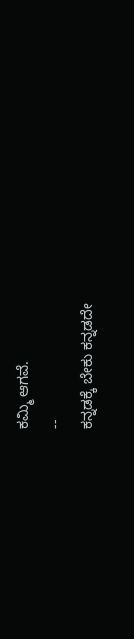ಕಮ್ಮಿ ಆಗವೆ.
--
ಕನ್ನಡಕ್ಕೆ ಬೇಕು ಕನ್ನಡದೇ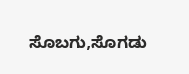ಸೊಬಗು,ಸೊಗಡು